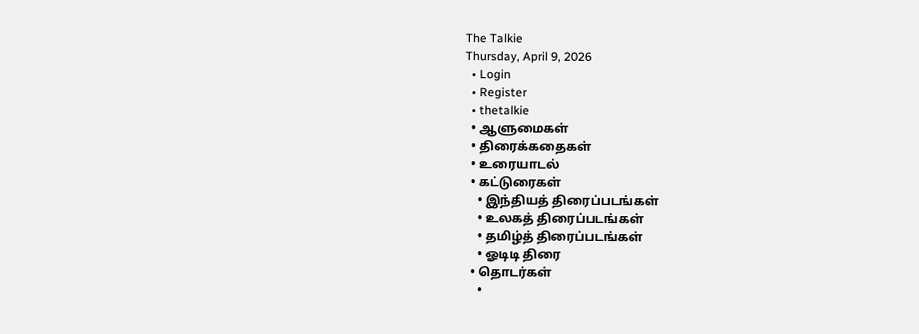The Talkie
Thursday, April 9, 2026
  • Login
  • Register
  • thetalkie
  • ஆளுமைகள்
  • திரைக்கதைகள்
  • உரையாடல்
  • கட்டுரைகள்
    • இந்தியத் திரைப்படங்கள்
    • உலகத் திரைப்படங்கள்
    • தமிழ்த் திரைப்படங்கள்
    • ஓடிடி திரை
  • தொடர்கள்
    •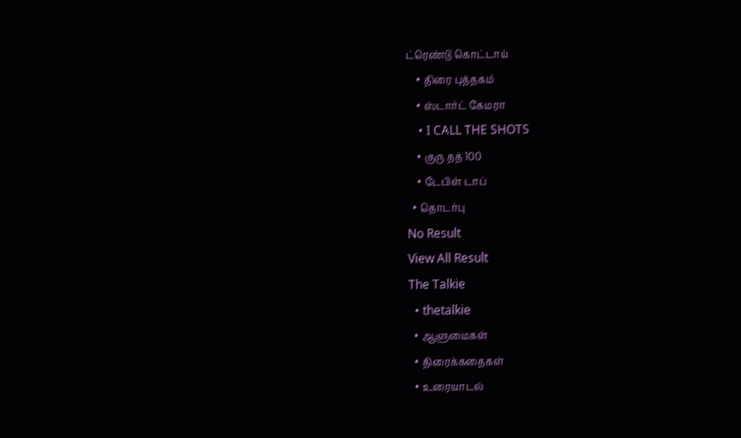ட்ரெண்டு கொட்டாய்
    • திரை புத்தகம்
    • ஸ்டார்ட் கேமரா
    • I CALL THE SHOTS
    • குரு தத் 100
    • டேபிள் டாப்
  • தொடர்பு
No Result
View All Result
The Talkie
  • thetalkie
  • ஆளுமைகள்
  • திரைக்கதைகள்
  • உரையாடல்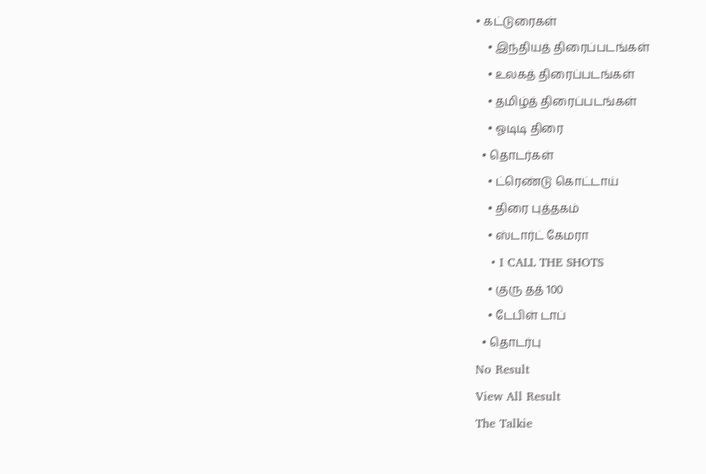• கட்டுரைகள்
    • இந்தியத் திரைப்படங்கள்
    • உலகத் திரைப்படங்கள்
    • தமிழ்த் திரைப்படங்கள்
    • ஓடிடி திரை
  • தொடர்கள்
    • ட்ரெண்டு கொட்டாய்
    • திரை புத்தகம்
    • ஸ்டார்ட் கேமரா
    • I CALL THE SHOTS
    • குரு தத் 100
    • டேபிள் டாப்
  • தொடர்பு
No Result
View All Result
The Talkie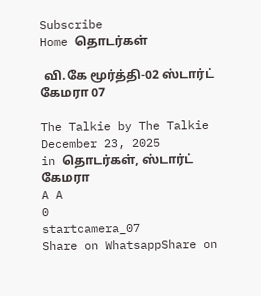Subscribe
Home தொடர்கள்

 வி.கே மூர்த்தி-02 ஸ்டார்ட் கேமரா 07

The Talkie by The Talkie
December 23, 2025
in தொடர்கள், ஸ்டார்ட் கேமரா
A A
0
startcamera_07
Share on WhatsappShare on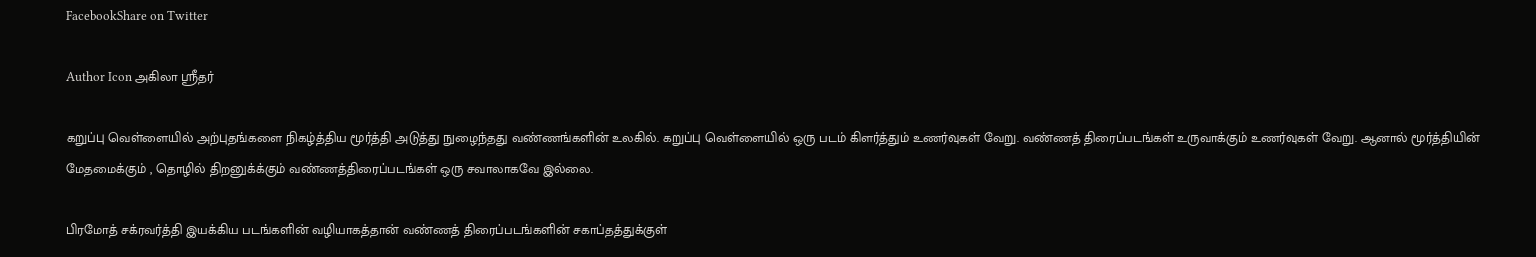FacebookShare on Twitter

Author Icon அகிலா ஸ்ரீதர்

கறுப்பு வெள்ளையில் அற்புதங்களை நிகழ்த்திய மூர்த்தி அடுத்து நுழைந்தது வண்ணங்களின் உலகில். கறுப்பு வெள்ளையில் ஒரு படம் கிளர்த்தும் உணர்வுகள் வேறு. வண்ணத் திரைப்படங்கள் உருவாக்கும் உணர்வுகள் வேறு. ஆனால் மூர்த்தியின் மேதமைக்கும் , தொழில் திறனுக்க்கும் வண்ணத்திரைப்படங்கள் ஒரு சவாலாகவே இல்லை.

பிரமோத் சக்ரவர்த்தி இயக்கிய படங்களின் வழியாகத்தான் வண்ணத் திரைப்படங்களின் சகாப்தத்துக்குள்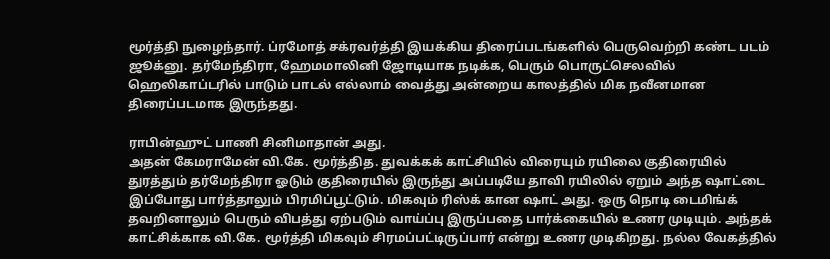மூர்த்தி நுழைந்தார். ப்ரமோத் சக்ரவர்த்தி இயக்கிய திரைப்படங்களில் பெருவெற்றி கண்ட படம் ஜூக்னு. தர்மேந்திரா, ஹேமமாலினி ஜோடியாக நடிக்க, பெரும் பொருட்செலவில் ஹெலிகாப்டரில் பாடும் பாடல் எல்லாம் வைத்து அன்றைய காலத்தில் மிக நவீனமான திரைப்படமாக இருந்தது.

ராபின்ஹுட் பாணி சினிமாதான் அது.
அதன் கேமராமேன் வி.கே. மூர்த்தித. துவக்கக் காட்சியில் விரையும் ரயிலை குதிரையில் துரத்தும் தர்மேந்திரா ஓடும் குதிரையில் இருந்து அப்படியே தாவி ரயிலில் ஏறும் அந்த ஷாட்டை இப்போது பார்த்தாலும் பிரமிப்பூட்டும். மிகவும் ரிஸ்க் கான ஷாட் அது. ஒரு நொடி டைமிங்க் தவறினாலும் பெரும் விபத்து ஏற்படும் வாய்ப்பு இருப்பதை பார்க்கையில் உணர முடியும். அந்தக் காட்சிக்காக வி.கே. மூர்த்தி மிகவும் சிரமப்பட்டிருப்பார் என்று உணர முடிகிறது. நல்ல வேகத்தில்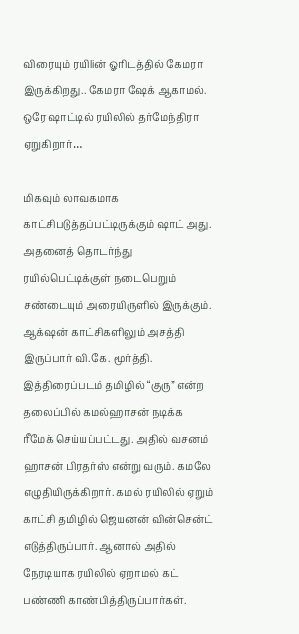விரையும் ரயிliன் ஓரிடத்தில் கேமரா இருக்கிறது.. கேமரா ஷேக் ஆகாமல். ஒரே ஷாட்டில் ரயிலில் தர்மேந்திரா ஏறுகிறார்…

மிகவும் லாவகமாக காட்சிபடுத்தப்பட்டிருக்கும் ஷாட் அது. அதனைத் தொடர்ந்து ரயில்பெட்டிக்குள் நடைபெறும் சண்டையும் அரையிருளில் இருக்கும். ஆக்‌ஷன் காட்சிகளிலும் அசத்தி இருப்பார் வி.கே. மூர்த்தி.
இத்திரைப்படம் தமிழில் “குரு” என்ற தலைப்பில் கமல்ஹாசன் நடிக்க ரீமேக் செய்யப்பட்டது. அதில் வசனம் ஹாசன் பிரதர்ஸ் என்று வரும். கமலே எழுதியிருக்கிறார். கமல் ரயிலில் ஏறும் காட்சி தமிழில் ஜெயனன் வின்சென்ட் எடுத்திருப்பார். ஆனால் அதில் நேரடியாக ரயிலில் ஏறாமல் கட் பண்ணி காண்பித்திருப்பார்கள்.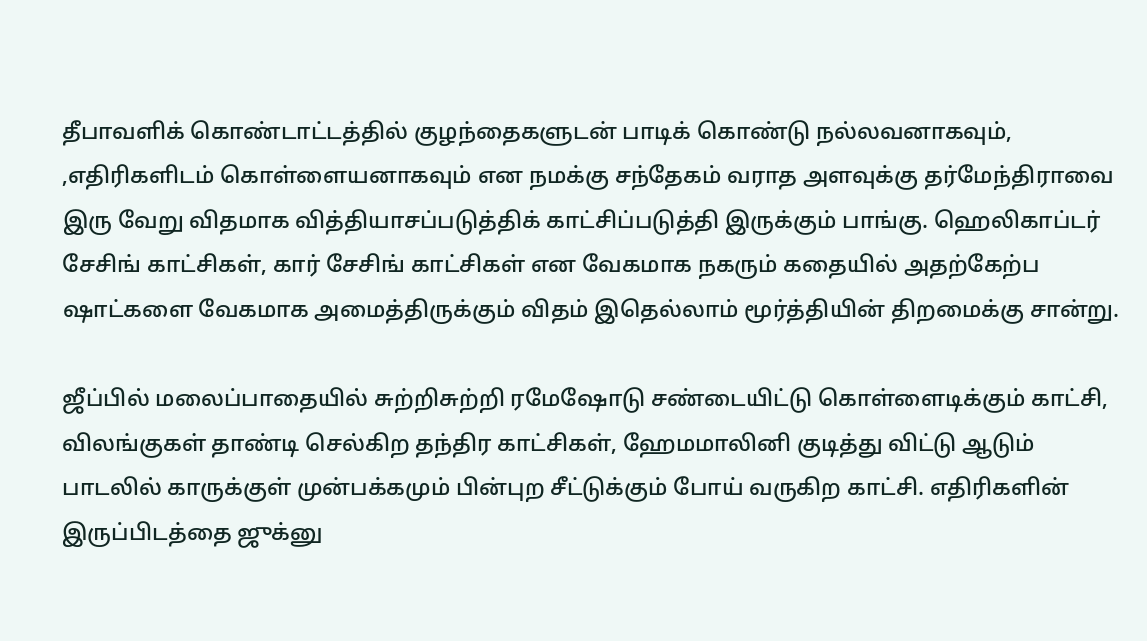தீபாவளிக் கொண்டாட்டத்தில் குழந்தைகளுடன் பாடிக் கொண்டு நல்லவனாகவும், ,எதிரிகளிடம் கொள்ளையனாகவும் என நமக்கு சந்தேகம் வராத அளவுக்கு தர்மேந்திராவை இரு வேறு விதமாக வித்தியாசப்படுத்திக் காட்சிப்படுத்தி இருக்கும் பாங்கு. ஹெலிகாப்டர் சேசிங் காட்சிகள், கார் சேசிங் காட்சிகள் என வேகமாக நகரும் கதையில் அதற்கேற்ப ஷாட்களை வேகமாக அமைத்திருக்கும் விதம் இதெல்லாம் மூர்த்தியின் திறமைக்கு சான்று.

ஜீப்பில் மலைப்பாதையில் சுற்றிசுற்றி ரமேஷோடு சண்டையிட்டு கொள்ளைடிக்கும் காட்சி, விலங்குகள் தாண்டி செல்கிற தந்திர காட்சிகள், ஹேமமாலினி குடித்து விட்டு ஆடும் பாடலில் காருக்குள் முன்பக்கமும் பின்புற சீட்டுக்கும் போய் வருகிற காட்சி. எதிரிகளின் இருப்பிடத்தை ஜுக்னு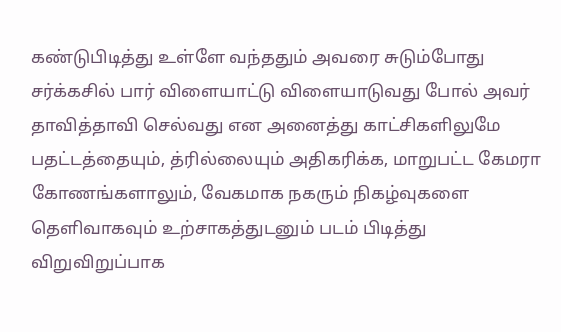கண்டுபிடித்து உள்ளே வந்ததும் அவரை சுடும்போது சர்க்கசில் பார் விளையாட்டு விளையாடுவது போல் அவர் தாவித்தாவி செல்வது என அனைத்து காட்சிகளிலுமே பதட்டத்தையும், த்ரில்லையும் அதிகரிக்க, மாறுபட்ட கேமரா கோணங்களாலும், வேகமாக நகரும் நிகழ்வுகளை தெளிவாகவும் உற்சாகத்துடனும் படம் பிடித்து விறுவிறுப்பாக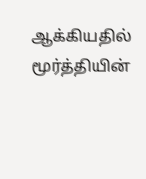ஆக்கியதில் மூர்த்தியின்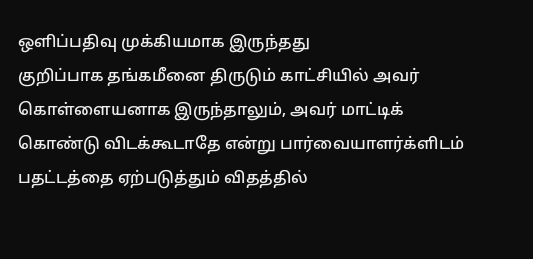ஒளிப்பதிவு முக்கியமாக இருந்தது
குறிப்பாக தங்கமீனை திருடும் காட்சியில் அவர் கொள்ளையனாக இருந்தாலும், அவர் மாட்டிக் கொண்டு விடக்கூடாதே என்று பார்வையாளர்க்ளிடம் பதட்டத்தை ஏற்படுத்தும் விதத்தில்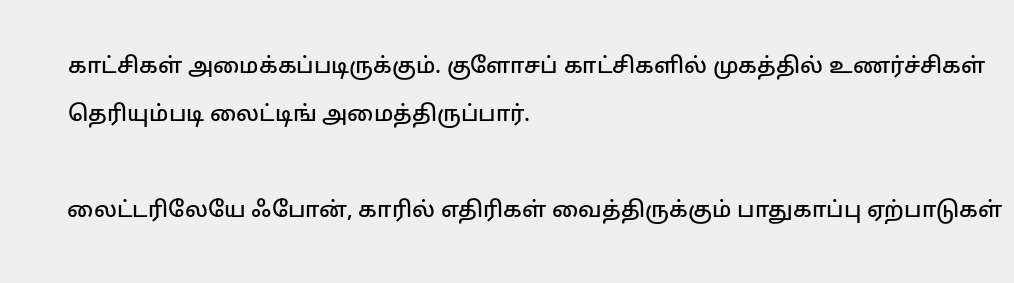காட்சிகள் அமைக்கப்படிருக்கும். குளோசப் காட்சிகளில் முகத்தில் உணர்ச்சிகள் தெரியும்படி லைட்டிங் அமைத்திருப்பார்.

லைட்டரிலேயே ஃபோன், காரில் எதிரிகள் வைத்திருக்கும் பாதுகாப்பு ஏற்பாடுகள்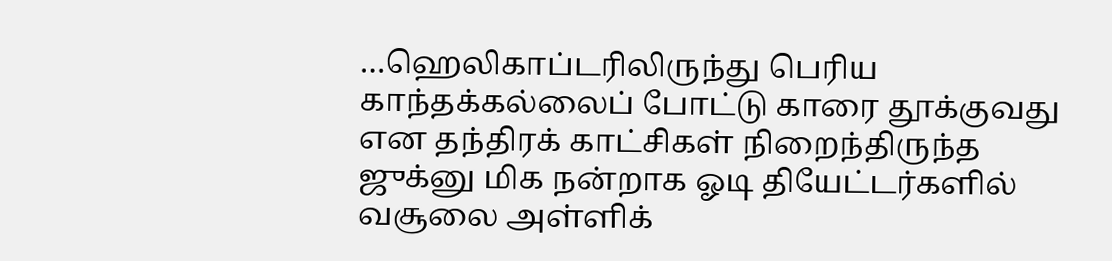…ஹெலிகாப்டரிலிருந்து பெரிய காந்தக்கல்லைப் போட்டு காரை தூக்குவது என தந்திரக் காட்சிகள் நிறைந்திருந்த ஜுக்னு மிக நன்றாக ஓடி தியேட்டர்களில் வசூலை அள்ளிக்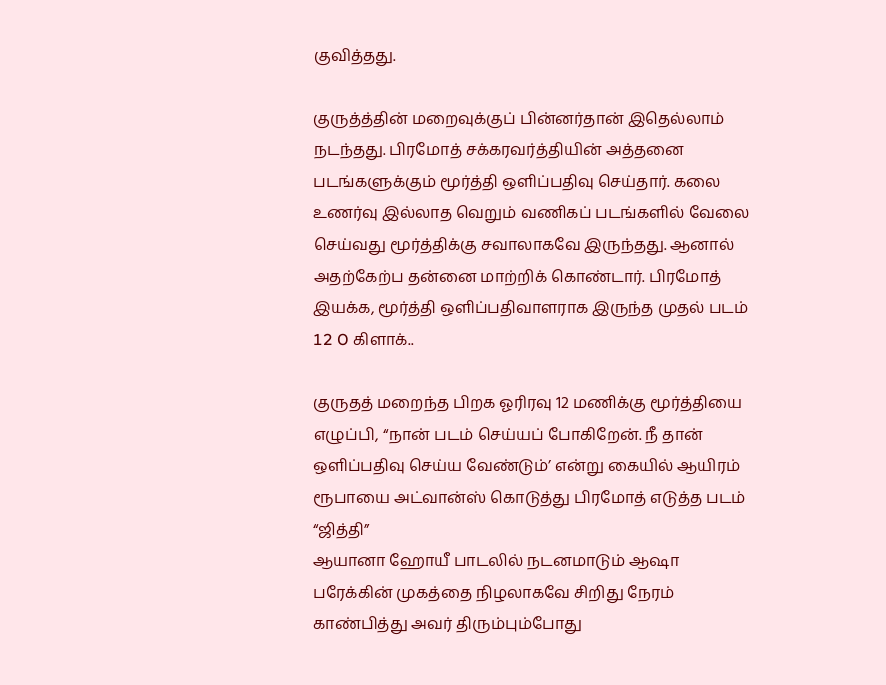குவித்தது.

குருத்த்தின் மறைவுக்குப் பின்னர்தான் இதெல்லாம் நடந்தது. பிரமோத் சக்கரவர்த்தியின் அத்தனை படங்களுக்கும் மூர்த்தி ஒளிப்பதிவு செய்தார். கலை உணர்வு இல்லாத வெறும் வணிகப் படங்களில் வேலை செய்வது மூர்த்திக்கு சவாலாகவே இருந்தது. ஆனால் அதற்கேற்ப தன்னை மாற்றிக் கொண்டார். பிரமோத் இயக்க, மூர்த்தி ஒளிப்பதிவாளராக இருந்த முதல் படம் 12 O கிளாக்..

குருதத் மறைந்த பிறக ஓரிரவு 12 மணிக்கு மூர்த்தியை எழுப்பி, “நான் படம் செய்யப் போகிறேன். நீ தான் ஒளிப்பதிவு செய்ய வேண்டும்’ என்று கையில் ஆயிரம் ரூபாயை அட்வான்ஸ் கொடுத்து பிரமோத் எடுத்த படம் “ஜித்தி”
ஆயானா ஹோயீ பாடலில் நடனமாடும் ஆஷா பரேக்கின் முகத்தை நிழலாகவே சிறிது நேரம் காண்பித்து அவர் திரும்பும்போது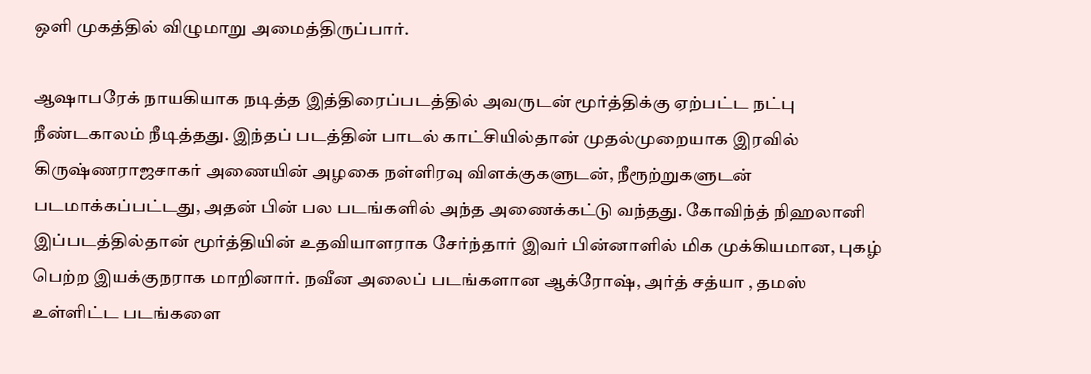ஒளி முகத்தில் விழுமாறு அமைத்திருப்பார்.

ஆஷாபரேக் நாயகியாக நடித்த இத்திரைப்படத்தில் அவருடன் மூர்த்திக்கு ஏற்பட்ட நட்பு நீண்டகாலம் நீடித்தது. இந்தப் படத்தின் பாடல் காட்சியில்தான் முதல்முறையாக இரவில் கிருஷ்ணராஜசாகர் அணையின் அழகை நள்ளிரவு விளக்குகளுடன், நீரூற்றுகளுடன் படமாக்கப்பட்டது, அதன் பின் பல படங்களில் அந்த அணைக்கட்டு வந்தது. கோவிந்த் நிஹலானி இப்படத்தில்தான் மூர்த்தியின் உதவியாளராக சேர்ந்தார் இவர் பின்னாளில் மிக முக்கியமான, புகழ் பெற்ற இயக்குநராக மாறினார். நவீன அலைப் படங்களான ஆக்ரோஷ், அர்த் சத்யா , தமஸ் உள்ளிட்ட படங்களை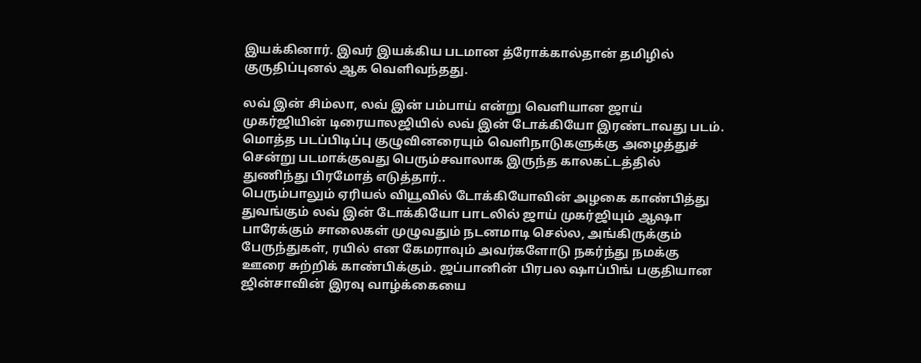இயக்கினார். இவர் இயக்கிய படமான த்ரோக்கால்தான் தமிழில் குருதிப்புனல் ஆக வெளிவந்தது.

லவ் இன் சிம்லா, லவ் இன் பம்பாய் என்று வெளியான ஜாய் முகர்ஜியின் டிரையாலஜியில் லவ் இன் டோக்கியோ இரண்டாவது படம். மொத்த படப்பிடிப்பு குழுவினரையும் வெளிநாடுகளுக்கு அழைத்துச் சென்று படமாக்குவது பெரும்சவாலாக இருந்த காலகட்டத்தில் துணிந்து பிரமோத் எடுத்தார்..
பெரும்பாலும் ஏரியல் வியூவில் டோக்கியோவின் அழகை காண்பித்து துவங்கும் லவ் இன் டோக்கியோ பாடலில் ஜாய் முகர்ஜியும் ஆஷா பாரேக்கும் சாலைகள் முழுவதும் நடனமாடி செல்ல, அங்கிருக்கும் பேருந்துகள், ரயில் என கேமராவும் அவர்களோடு நகர்ந்து நமக்கு ஊரை சுற்றிக் காண்பிக்கும். ஜப்பானின் பிரபல ஷாப்பிங் பகுதியான ஜின்சாவின் இரவு வாழ்க்கையை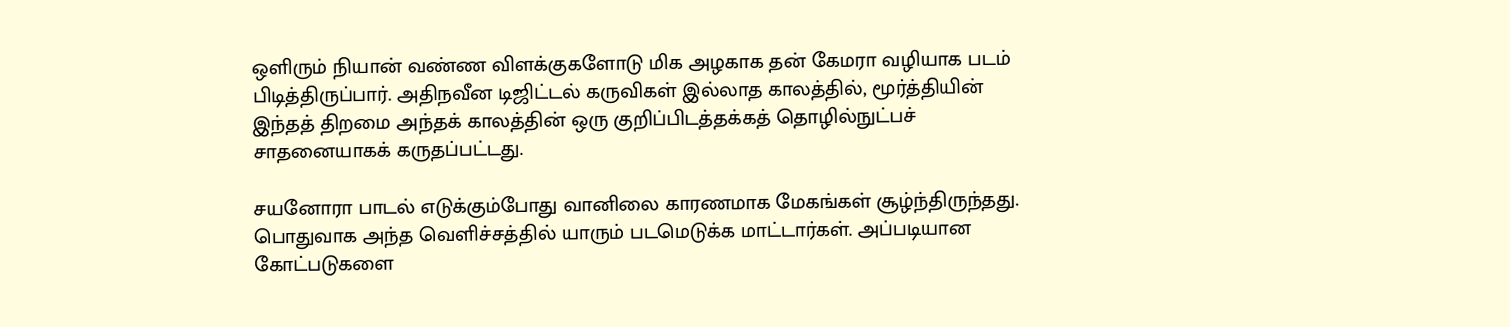ஒளிரும் நியான் வண்ண விளக்குகளோடு மிக அழகாக தன் கேமரா வழியாக படம் பிடித்திருப்பார். அதிநவீன டிஜிட்டல் கருவிகள் இல்லாத காலத்தில், மூர்த்தியின் இந்தத் திறமை அந்தக் காலத்தின் ஒரு குறிப்பிடத்தக்கத் தொழில்நுட்பச் சாதனையாகக் கருதப்பட்டது.

சயனோரா பாடல் எடுக்கும்போது வானிலை காரணமாக மேகங்கள் சூழ்ந்திருந்தது. பொதுவாக அந்த வெளிச்சத்தில் யாரும் படமெடுக்க மாட்டார்கள். அப்படியான கோட்படுகளை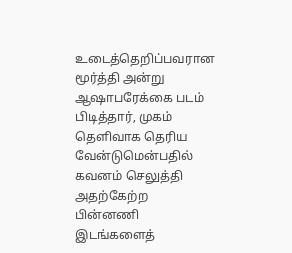உடைத்தெறிப்பவரான மூர்த்தி அன்று ஆஷாபரேக்கை படம் பிடித்தார், முகம் தெளிவாக தெரிய வேன்டுமென்பதில் கவனம் செலுத்தி அதற்கேற்ற பின்னணி இடங்களைத்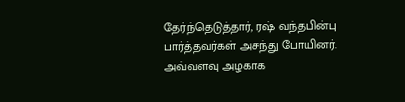தேர்ந்தெடுத்தார், ரஷ் வந்தபின்பு பார்த்தவர்கள் அசந்து போயினர். அவ்வளவு அழகாக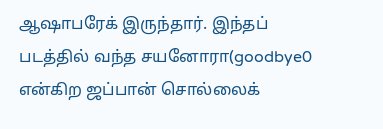ஆஷாபரேக் இருந்தார். இந்தப் படத்தில் வந்த சயனோரா(goodbye0 என்கிற ஜப்பான் சொல்லைக்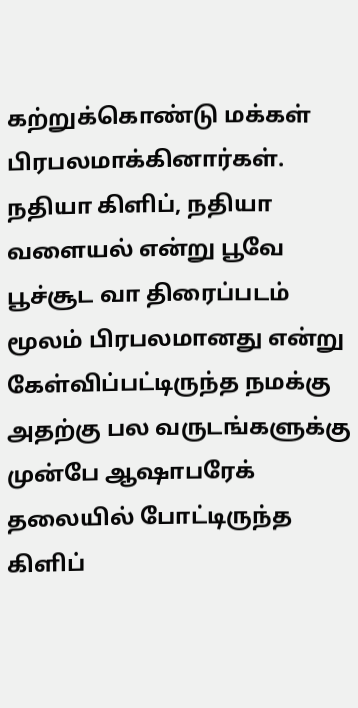கற்றுக்கொண்டு மக்கள் பிரபலமாக்கினார்கள். நதியா கிளிப், நதியா வளையல் என்று பூவே பூச்சூட வா திரைப்படம் மூலம் பிரபலமானது என்று கேள்விப்பட்டிருந்த நமக்கு அதற்கு பல வருடங்களுக்கு முன்பே ஆஷாபரேக் தலையில் போட்டிருந்த கிளிப்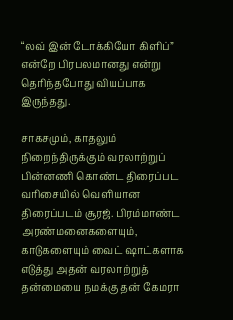“லவ் இன் டோக்கியோ கிளிப்” என்றே பிரபலமானது என்று தெரிந்தபோது வியப்பாக இருந்தது.

சாகசமும், காதலும் நிறைந்திருக்கும் வரலாற்றுப் பின்னணி கொண்ட திரைப்பட வரிசையில் வெளியான திரைப்படம் சூரஜ். பிரம்மாண்ட அரண்மனைகளையும், காடுகளையும் வைட் ஷாட்களாக எடுத்து அதன் வரலாற்றுத் தன்மையை நமக்கு தன் கேமரா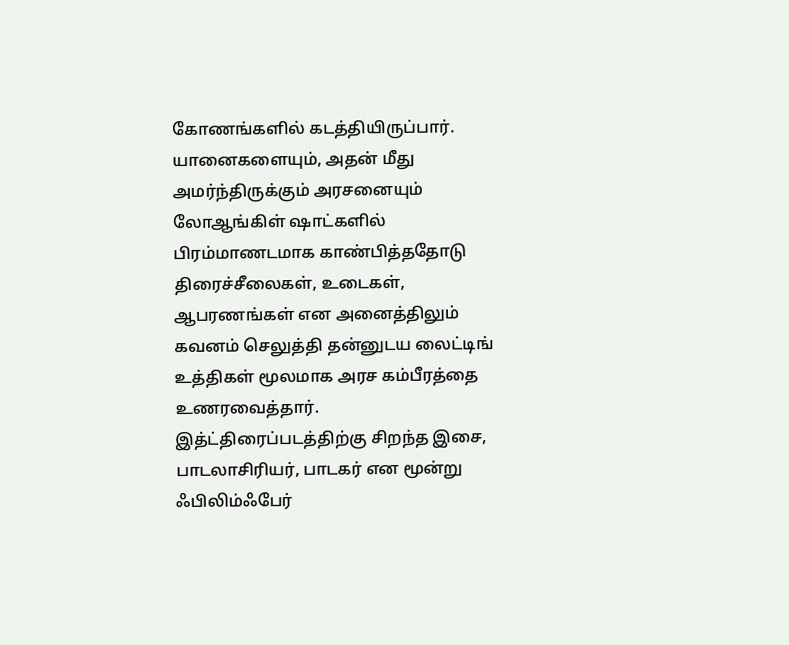கோணங்களில் கடத்தியிருப்பார். யானைகளையும், அதன் மீது அமர்ந்திருக்கும் அரசனையும் லோஆங்கிள் ஷாட்களில் பிரம்மாணடமாக காண்பித்ததோடு திரைச்சீலைகள், உடைகள், ஆபரணங்கள் என அனைத்திலும் கவனம் செலுத்தி தன்னுடய லைட்டிங் உத்திகள் மூலமாக அரச கம்பீரத்தை உணரவைத்தார். இத்ட்திரைப்படத்திற்கு சிறந்த இசை, பாடலாசிரியர், பாடகர் என மூன்று ஃபிலிம்ஃபேர்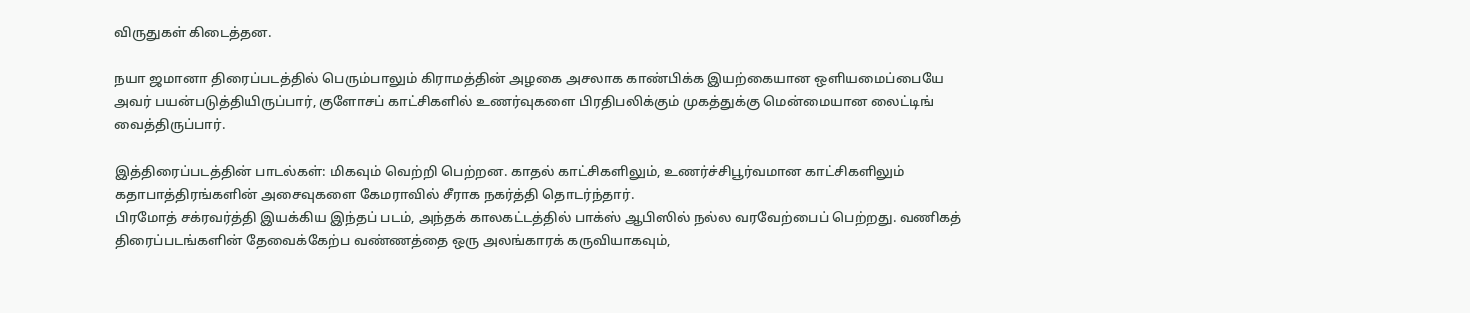விருதுகள் கிடைத்தன.

நயா ஜமானா திரைப்படத்தில் பெரும்பாலும் கிராமத்தின் அழகை அசலாக காண்பிக்க இயற்கையான ஒளியமைப்பையே அவர் பயன்படுத்தியிருப்பார், குளோசப் காட்சிகளில் உணர்வுகளை பிரதிபலிக்கும் முகத்துக்கு மென்மையான லைட்டிங் வைத்திருப்பார்.

இத்திரைப்படத்தின் பாடல்கள்: மிகவும் வெற்றி பெற்றன. காதல் காட்சிகளிலும், உணர்ச்சிபூர்வமான காட்சிகளிலும் கதாபாத்திரங்களின் அசைவுகளை கேமராவில் சீராக நகர்த்தி தொடர்ந்தார்.
பிரமோத் சக்ரவர்த்தி இயக்கிய இந்தப் படம், அந்தக் காலகட்டத்தில் பாக்ஸ் ஆபிஸில் நல்ல வரவேற்பைப் பெற்றது. வணிகத் திரைப்படங்களின் தேவைக்கேற்ப வண்ணத்தை ஒரு அலங்காரக் கருவியாகவும்,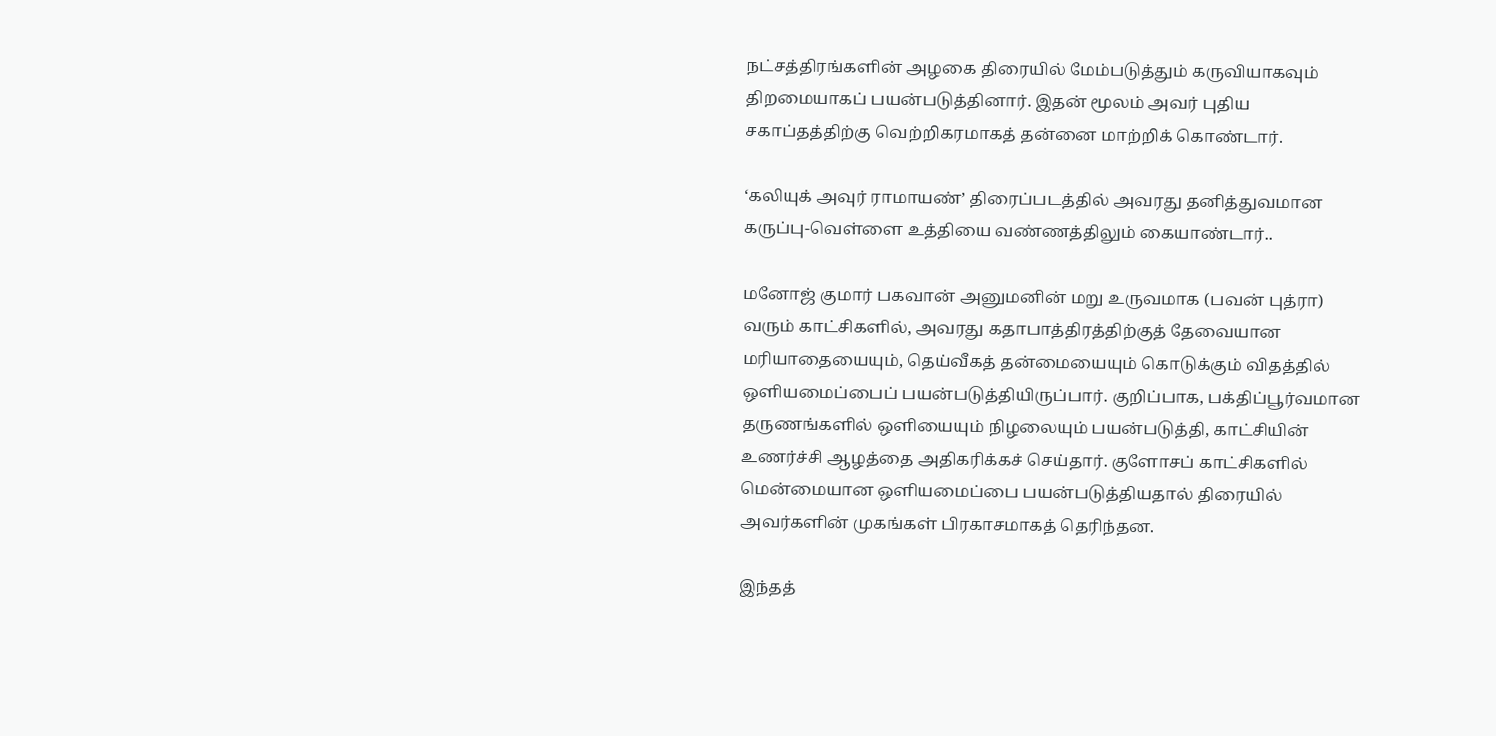நட்சத்திரங்களின் அழகை திரையில் மேம்படுத்தும் கருவியாகவும் திறமையாகப் பயன்படுத்தினார். இதன் மூலம் அவர் புதிய சகாப்தத்திற்கு வெற்றிகரமாகத் தன்னை மாற்றிக் கொண்டார்.

‘கலியுக் அவுர் ராமாயண்’ திரைப்படத்தில் அவரது தனித்துவமான கருப்பு-வெள்ளை உத்தியை வண்ணத்திலும் கையாண்டார்..

மனோஜ் குமார் பகவான் அனுமனின் மறு உருவமாக (பவன் புத்ரா) வரும் காட்சிகளில், அவரது கதாபாத்திரத்திற்குத் தேவையான மரியாதையையும், தெய்வீகத் தன்மையையும் கொடுக்கும் விதத்தில் ஒளியமைப்பைப் பயன்படுத்தியிருப்பார். குறிப்பாக, பக்திப்பூர்வமான தருணங்களில் ஒளியையும் நிழலையும் பயன்படுத்தி, காட்சியின் உணர்ச்சி ஆழத்தை அதிகரிக்கச் செய்தார். குளோசப் காட்சிகளில் மென்மையான ஒளியமைப்பை பயன்படுத்தியதால் திரையில் அவர்களின் முகங்கள் பிரகாசமாகத் தெரிந்தன.

இந்தத்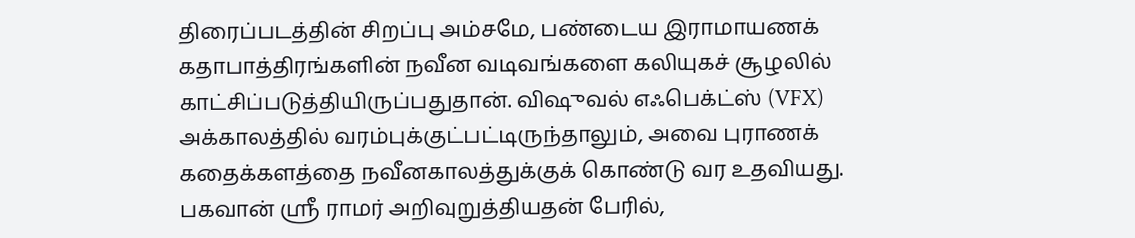திரைப்படத்தின் சிறப்பு அம்சமே, பண்டைய இராமாயணக் கதாபாத்திரங்களின் நவீன வடிவங்களை கலியுகச் சூழலில் காட்சிப்படுத்தியிருப்பதுதான். விஷுவல் எஃபெக்ட்ஸ் (VFX) அக்காலத்தில் வரம்புக்குட்பட்டிருந்தாலும், அவை புராணக் கதைக்களத்தை நவீனகாலத்துக்குக் கொண்டு வர உதவியது.
பகவான் ஸ்ரீ ராமர் அறிவுறுத்தியதன் பேரில்,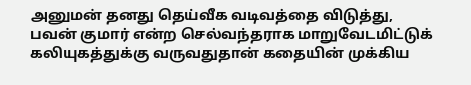அனுமன் தனது தெய்வீக வடிவத்தை விடுத்து, பவன் குமார் என்ற செல்வந்தராக மாறுவேடமிட்டுக் கலியுகத்துக்கு வருவதுதான் கதையின் முக்கிய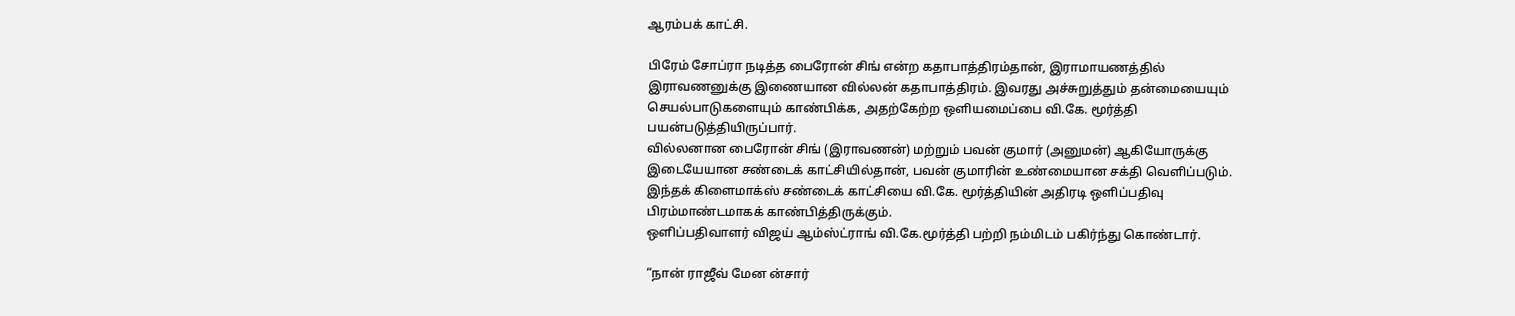ஆரம்பக் காட்சி.

பிரேம் சோப்ரா நடித்த பைரோன் சிங் என்ற கதாபாத்திரம்தான், இராமாயணத்தில் இராவணனுக்கு இணையான வில்லன் கதாபாத்திரம். இவரது அச்சுறுத்தும் தன்மையையும் செயல்பாடுகளையும் காண்பிக்க, அதற்கேற்ற ஒளியமைப்பை வி.கே. மூர்த்தி பயன்படுத்தியிருப்பார்.
வில்லனான பைரோன் சிங் (இராவணன்) மற்றும் பவன் குமார் (அனுமன்) ஆகியோருக்கு இடையேயான சண்டைக் காட்சியில்தான், பவன் குமாரின் உண்மையான சக்தி வெளிப்படும். இந்தக் கிளைமாக்ஸ் சண்டைக் காட்சியை வி.கே. மூர்த்தியின் அதிரடி ஒளிப்பதிவு பிரம்மாண்டமாகக் காண்பித்திருக்கும்.
ஒளிப்பதிவாளர் விஜய் ஆம்ஸ்ட்ராங் வி.கே.மூர்த்தி பற்றி நம்மிடம் பகிர்ந்து கொண்டார்.

“நான் ராஜீவ் மேன ன்சார்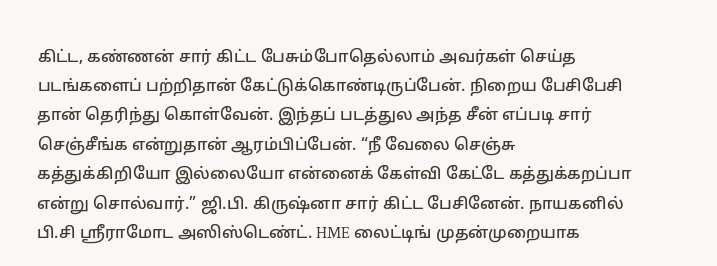கிட்ட, கண்ணன் சார் கிட்ட பேசும்போதெல்லாம் அவர்கள் செய்த படங்களைப் பற்றிதான் கேட்டுக்கொண்டிருப்பேன். நிறைய பேசிபேசி தான் தெரிந்து கொள்வேன். இந்தப் படத்துல அந்த சீன் எப்படி சார் செஞ்சீங்க என்றுதான் ஆரம்பிப்பேன். “நீ வேலை செஞ்சு கத்துக்கிறியோ இல்லையோ என்னைக் கேள்வி கேட்டே கத்துக்கறப்பா என்று சொல்வார்.” ஜி.பி. கிருஷ்னா சார் கிட்ட பேசினேன். நாயகனில் பி.சி ஶ்ரீராமோட அஸிஸ்டெண்ட். HME லைட்டிங் முதன்முறையாக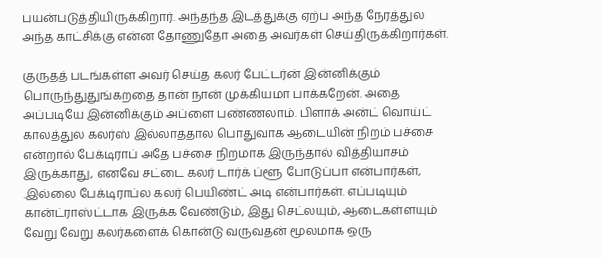பயன்படுத்தியிருக்கிறார். அந்தந்த இடத்துக்கு ஏற்ப அந்த நேரத்துல அந்த காட்சிக்கு என்ன தோணுதோ அதை அவர்கள் செய்திருக்கிறார்கள்.

குருதத் படங்கள்ள அவர் செய்த கலர் பேட்டர்ன் இன்னிக்கும் பொருந்துதுங்கறதை தான் நான் முக்கியமா பாக்கறேன். அதை அப்படியே இன்னிக்கும் அப்ளை பண்ணலாம். பிளாக் அன்ட் வொய்ட் காலத்துல கலர்ஸ் இல்லாததால பொதுவாக ஆடையின் நிறம் பச்சை என்றால் பேக்டிராப் அதே பச்சை நிறமாக இருந்தால் வித்தியாசம் இருக்காது, எனவே சட்டை கலர் டார்க் ப்ளூ போடுப்பா என்பார்கள், .இல்லை பேக்டிராப்ல கலர் பெயிண்ட் அடி என்பார்கள். எப்படியும் கான்ட்ராஸ்ட்டாக இருக்க வேண்டும், இது செட்லயும், ஆடைகள்ளயும் வேறு வேறு கலர்களைக் கொன்டு வருவதன் மூலமாக ஒரு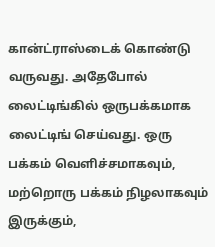கான்ட்ராஸ்டைக் கொண்டு வருவது. அதேபோல் லைட்டிங்கில் ஒருபக்கமாக லைட்டிங் செய்வது. ஒரு பக்கம் வெளிச்சமாகவும், மற்றொரு பக்கம் நிழலாகவும் இருக்கும்,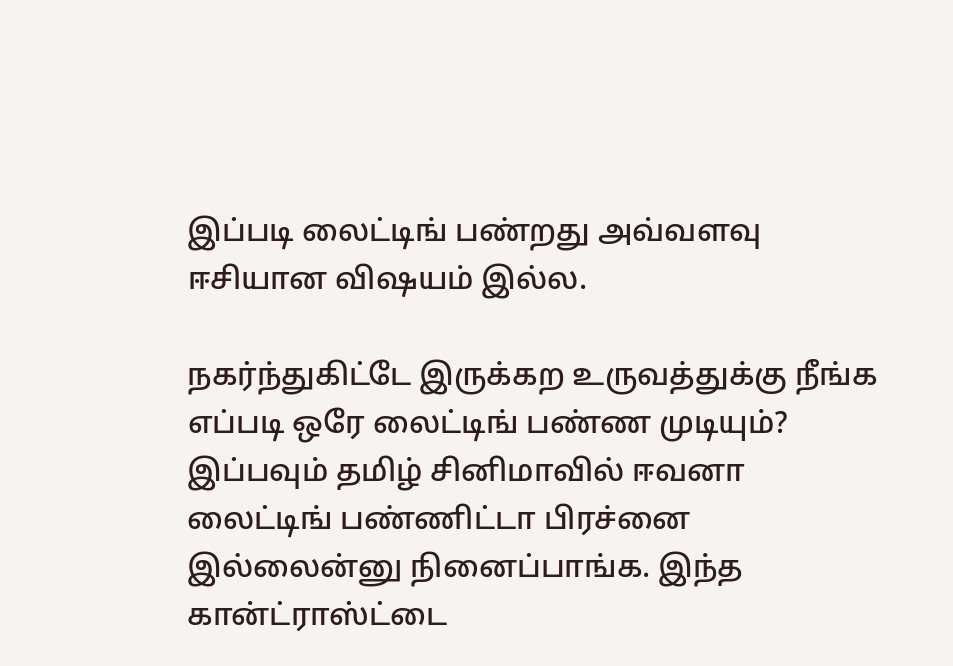இப்படி லைட்டிங் பண்றது அவ்வளவு ஈசியான விஷயம் இல்ல.

நகர்ந்துகிட்டே இருக்கற உருவத்துக்கு நீங்க எப்படி ஒரே லைட்டிங் பண்ண முடியும்? இப்பவும் தமிழ் சினிமாவில் ஈவனா லைட்டிங் பண்ணிட்டா பிரச்னை இல்லைன்னு நினைப்பாங்க. இந்த கான்ட்ராஸ்ட்டை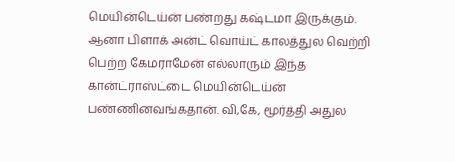மெயின்டெய்ன் பண்றது கஷ்டமா இருக்கும். ஆனா பிளாக் அன்ட் வொய்ட் காலத்துல வெற்றி பெற்ற கேமராமேன் எல்லாரும் இந்த கான்ட்ராஸ்ட்டை மெயின்டெய்ன் பண்ணினவங்கதான். வி,கே, மூர்த்தி அதுல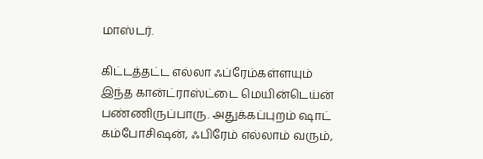மாஸ்டர்.

கிட்டத்தட்ட எல்லா ஃப்ரேம்கள்ளயும் இந்த கான்ட்ராஸ்ட்டை மெயின்டெய்ன் பண்ணிருப்பாரு. அதுக்கப்புறம் ஷாட் கம்போசிஷன், ஃபிரேம் எல்லாம் வரும்,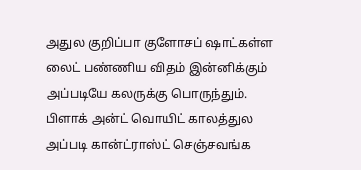அதுல குறிப்பா குளோசப் ஷாட்கள்ள லைட் பண்ணிய விதம் இன்னிக்கும் அப்படியே கலருக்கு பொருந்தும். பிளாக் அன்ட் வொயிட் காலத்துல அப்படி கான்ட்ராஸ்ட் செஞ்சவங்க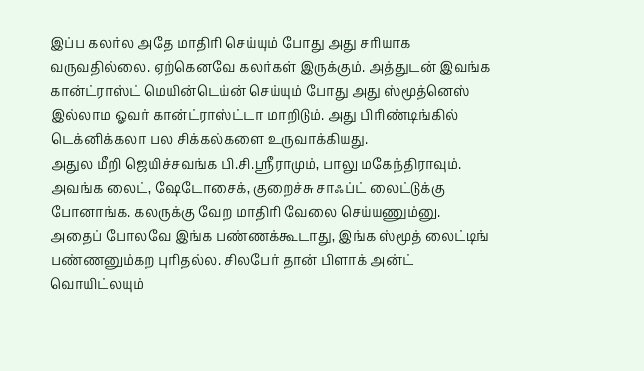இப்ப கலர்ல அதே மாதிரி செய்யும் போது அது சரியாக வருவதில்லை. ஏற்கெனவே கலர்கள் இருக்கும். அத்துடன் இவங்க கான்ட்ராஸ்ட் மெயின்டெய்ன் செய்யும் போது அது ஸ்மூத்னெஸ் இல்லாம ஓவர் கான்ட்ராஸ்ட்டா மாறிடும். அது பிரிண்டிங்கில் டெக்னிக்கலா பல சிக்கல்களை உருவாக்கியது.
அதுல மீறி ஜெயிச்சவங்க பி.சி.ஶ்ரீராமும், பாலு மகேந்திராவும். அவங்க லைட், ஷேடோசைக், குறைச்சு சாஃப்ட் லைட்டுக்கு போனாங்க. கலருக்கு வேற மாதிரி வேலை செய்யணும்னு. அதைப் போலவே இங்க பண்ணக்கூடாது, இங்க ஸ்மூத் லைட்டிங் பண்ணனும்கற புரிதல்ல. சிலபேர் தான் பிளாக் அன்ட் வொயிட்லயும்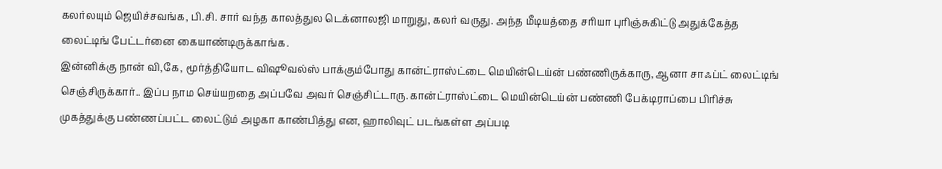கலர்லயும் ஜெயிச்சவங்க, பி.சி. சார் வந்த காலத்துல டெக்னாலஜி மாறுது, கலர் வருது. அந்த மீடியத்தை சரியா புரிஞ்சுகிட்டு அதுக்கேத்த லைட்டிங் பேட்டர்னை கையாண்டிருக்காங்க.
இன்னிக்கு நான் வி,கே, மூர்த்தியோட விஷூவல்ஸ் பாக்கும்போது கான்ட்ராஸ்ட்டை மெயின்டெய்ன் பண்ணிருக்காரு, ஆனா சாஃப்ட் லைட்டிங் செஞ்சிருக்கார்.. இப்ப நாம செய்யறதை அப்பவே அவர் செஞ்சிட்டாரு. கான்ட்ராஸ்ட்டை மெயின்டெய்ன் பண்ணி பேக்டிராப்பை பிரிச்சு முகத்துக்கு பண்ணப்பட்ட லைட்டும் அழகா காண்பித்து என, ஹாலிவுட் படங்கள்ள அப்படி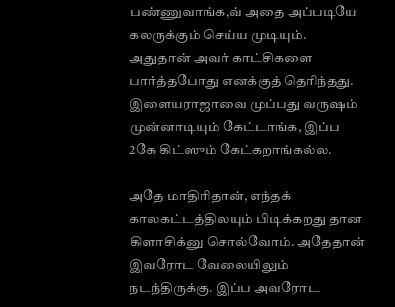பண்ணுவாங்க,வ் அதை அப்படியே கலருக்கும் செய்ய முடியும். அதுதான் அவர் காட்சிகளை பார்த்தபோது எனக்குத் தெரிந்தது. இளையராஜாவை முப்பது வருஷம் முன்னாடியும் கேட்டாங்க, இப்ப 2கே கிட்ஸும் கேட்கறாங்கல்ல.

அதே மாதிரிதான், எந்தக் காலகட்டத்திலயும் பிடிக்கறது தான கிளாசிக்னு சொல்வோம். அதேதான் இவரோட வேலையிலும் நடந்திருக்கு. இப்ப அவரோட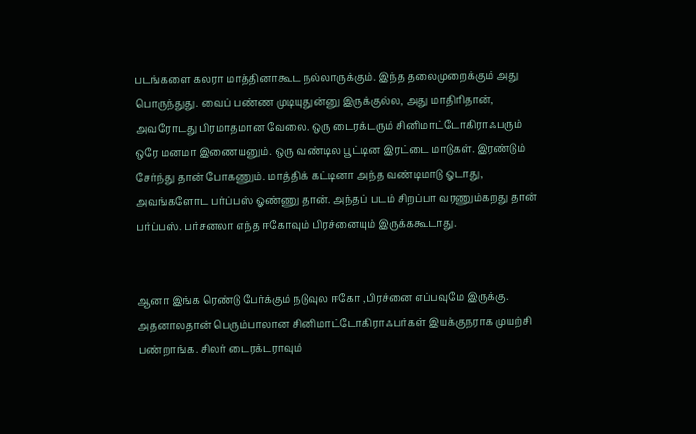படங்களை கலரா மாத்தினாகூட நல்லாருக்கும். இந்த தலைமுறைக்கும் அது பொருந்துது. வைப் பண்ண முடியுதுன்னு இருக்குல்ல, அது மாதிரிதான், அவரோடது பிரமாதமான வேலை. ஒரு டைரக்டரும் சினிமாட்டோகிராஃபரும் ஒரே மனமா இணையனும். ஒரு வண்டில பூட்டின இரட்டை மாடுகள். இரண்டும் சேர்ந்து தான் போகணும். மாத்திக் கட்டினா அந்த வண்டிமாடு ஓடாது, அவங்களோட பர்ப்பஸ் ஓண்ணு தான். அந்தப் படம் சிறப்பா வரணும்கறது தான் பர்ப்பஸ். பர்சனலா எந்த ஈகோவும் பிரச்னையும் இருக்ககூடாது.


ஆனா இங்க ரெண்டு பேர்க்கும் நடுவுல ஈகோ ,பிரச்னை எப்பவுமே இருக்கு. அதனாலதான் பெரும்பாலான சினிமாட்டோகிராஃபர்கள் இயக்குநராக முயற்சி பண்றாங்க. சிலர் டைரக்டராவும்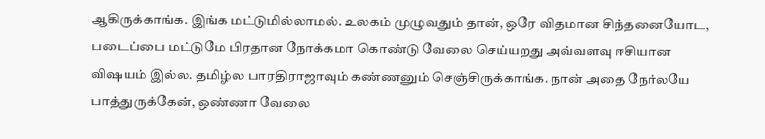ஆகிருக்காங்க. இங்க மட்டுமில்லாமல். உலகம் முழுவதும் தான், ஒரே விதமான சிந்தனையோட, படைப்பை மட்டுமே பிரதான நோக்கமா கொண்டு வேலை செய்யறது அவ்வளவு ஈசியான விஷயம் இல்ல. தமிழ்ல பாரதிராஜாவும் கண்ணனும் செஞ்சிருக்காங்க. நான் அதை நேர்லயே பாத்துருக்கேன், ஒண்ணா வேலை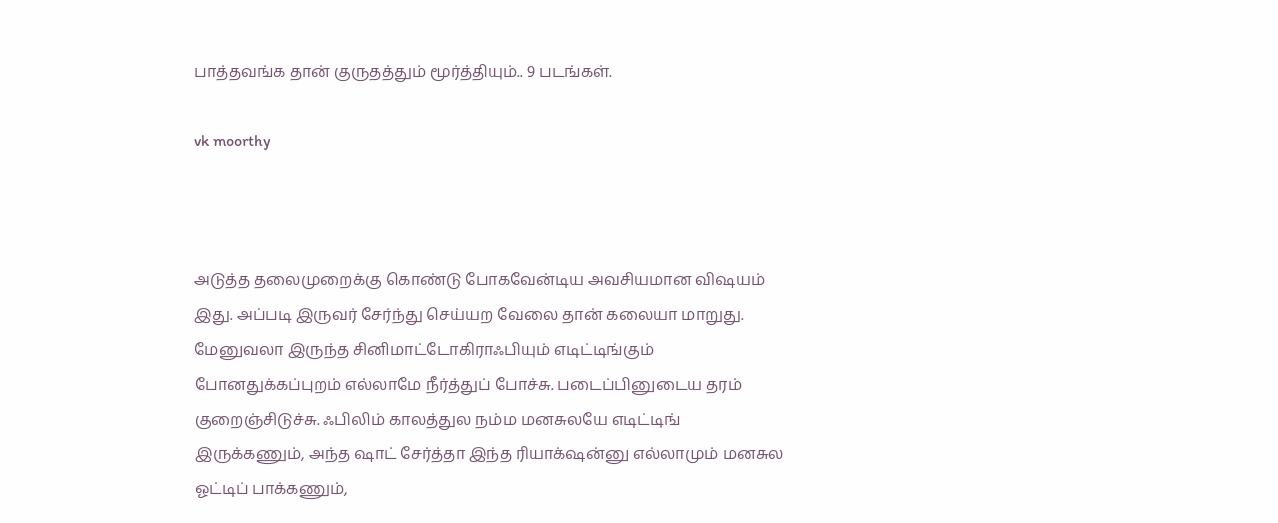பாத்தவங்க தான் குருதத்தும் மூர்த்தியும்.. 9 படங்கள்.

vk moorthy



அடுத்த தலைமுறைக்கு கொண்டு போகவேன்டிய அவசியமான விஷயம் இது. அப்படி இருவர் சேர்ந்து செய்யற வேலை தான் கலையா மாறுது. மேனுவலா இருந்த சினிமாட்டோகிராஃபியும் எடிட்டிங்கும் போனதுக்கப்புறம் எல்லாமே நீர்த்துப் போச்சு. படைப்பினுடைய தரம் குறைஞ்சிடுச்சு. ஃபிலிம் காலத்துல நம்ம மனசுலயே எடிட்டிங் இருக்கணும், அந்த ஷாட் சேர்த்தா இந்த ரியாக்‌ஷன்னு எல்லாமும் மனசுல ஓட்டிப் பாக்கணும்,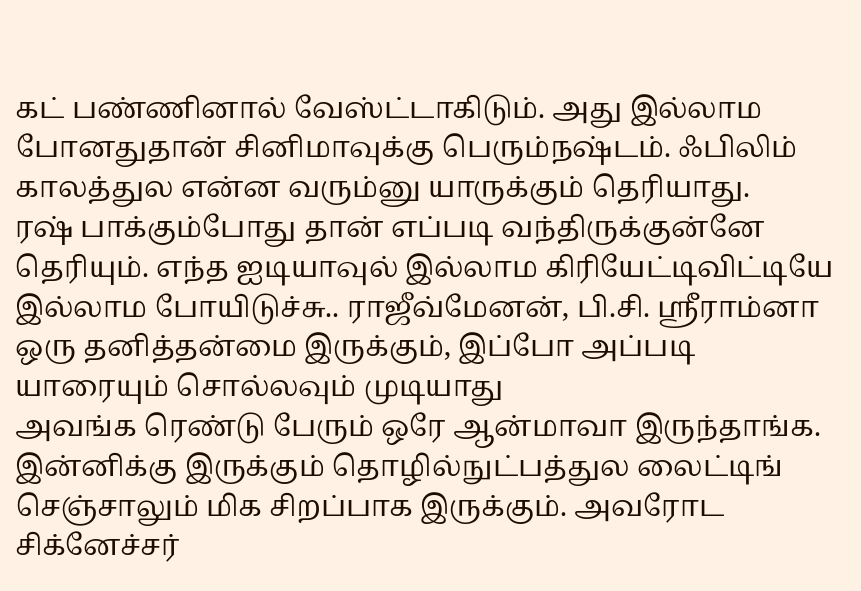கட் பண்ணினால் வேஸ்ட்டாகிடும். அது இல்லாம போனதுதான் சினிமாவுக்கு பெரும்நஷ்டம். ஃபிலிம் காலத்துல என்ன வரும்னு யாருக்கும் தெரியாது.
ரஷ் பாக்கும்போது தான் எப்படி வந்திருக்குன்னே தெரியும். எந்த ஐடியாவுல் இல்லாம கிரியேட்டிவிட்டியே இல்லாம போயிடுச்சு.. ராஜீவ்மேனன், பி.சி. ஶ்ரீராம்னா ஒரு தனித்தன்மை இருக்கும், இப்போ அப்படி யாரையும் சொல்லவும் முடியாது
அவங்க ரெண்டு பேரும் ஒரே ஆன்மாவா இருந்தாங்க. இன்னிக்கு இருக்கும் தொழில்நுட்பத்துல லைட்டிங் செஞ்சாலும் மிக சிறப்பாக இருக்கும். அவரோட சிக்னேச்சர்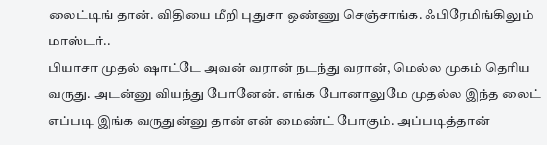லைட்டிங் தான். விதியை மீறி புதுசா ஒண்ணு செஞ்சாங்க. ஃபிரேமிங்கிலும் மாஸ்டர்..
பியாசா முதல் ஷாட்டே அவன் வரான் நடந்து வரான், மெல்ல முகம் தெரிய வருது. அடன்னு வியந்து போனேன். எங்க போனாலுமே முதல்ல இந்த லைட் எப்படி இங்க வருதுன்னு தான் என் மைண்ட் போகும். அப்படித்தான்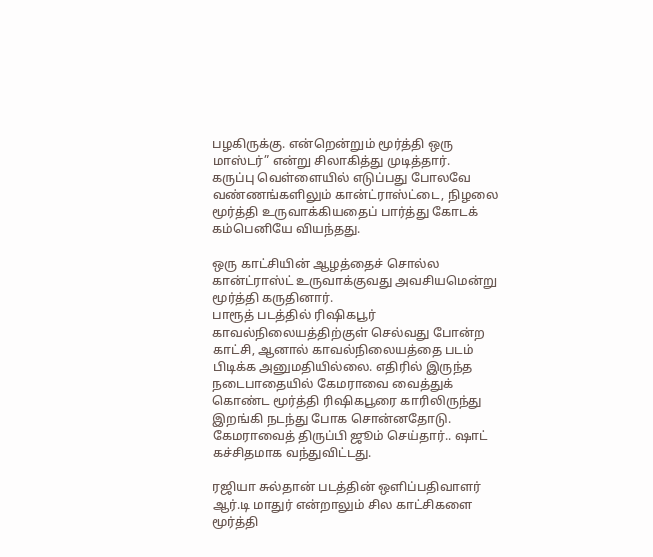பழகிருக்கு. என்றென்றும் மூர்த்தி ஒரு மாஸ்டர்” என்று சிலாகித்து முடித்தார்.
கருப்பு வெள்ளையில் எடுப்பது போலவே வண்ணங்களிலும் கான்ட்ராஸ்ட்டை, நிழலை மூர்த்தி உருவாக்கியதைப் பார்த்து கோடக் கம்பெனியே வியந்தது.

ஒரு காட்சியின் ஆழத்தைச் சொல்ல கான்ட்ராஸ்ட் உருவாக்குவது அவசியமென்று மூர்த்தி கருதினார்.
பாரூத் படத்தில் ரிஷிகபூர் காவல்நிலையத்திற்குள் செல்வது போன்ற காட்சி, ஆனால் காவல்நிலையத்தை படம் பிடிக்க அனுமதியில்லை. எதிரில் இருந்த நடைபாதையில் கேமராவை வைத்துக் கொண்ட மூர்த்தி ரிஷிகபூரை காரிலிருந்து இறங்கி நடந்து போக சொன்னதோடு. கேமராவைத் திருப்பி ஜூம் செய்தார்.. ஷாட் கச்சிதமாக வந்துவிட்டது.

ரஜியா சுல்தான் படத்தின் ஒளிப்பதிவாளர் ஆர்.டி மாதுர் என்றாலும் சில காட்சிகளை மூர்த்தி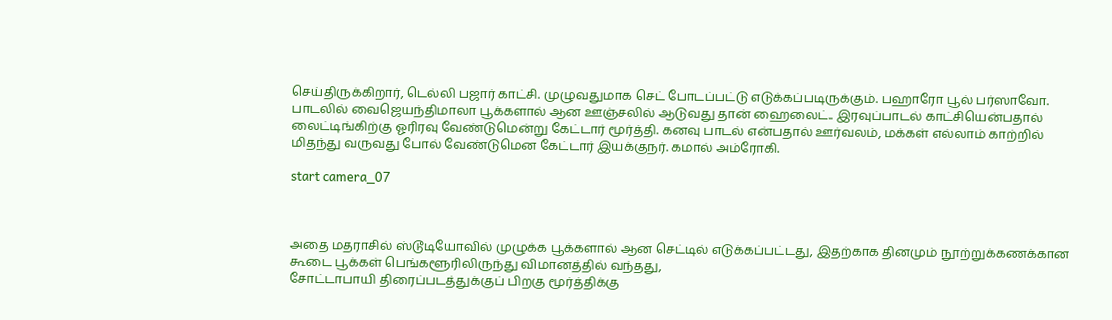செய்திருக்கிறார், டெல்லி பஜார் காட்சி. முழுவதுமாக செட் போடப்பட்டு எடுக்கப்படிருக்கும். பஹாரோ பூல் பர்ஸாவோ. பாடலில் வைஜெயந்திமாலா பூக்களால் ஆன ஊஞ்சலில் ஆடுவது தான் ஹைலைட்.. இரவுப்பாடல் காட்சியென்பதால் லைட்டிங்கிற்கு ஓரிரவு வேண்டுமென்று கேட்டார் மூர்த்தி. கனவு பாடல் என்பதால் ஊர்வலம், மக்கள் எல்லாம் காற்றில் மிதந்து வருவது போல் வேண்டுமென கேட்டார் இயக்குநர். கமால் அம்ரோகி.

start camera_07



அதை மதராசில் ஸ்டூடியோவில் முழுக்க பூக்களால் ஆன செட்டில் எடுக்கப்பட்டது, இதற்காக தினமும் நூற்றுக்கணக்கான கூடை பூக்கள் பெங்களூரிலிருந்து விமானத்தில் வந்தது,
சோட்டாபாயி திரைப்படத்துக்குப் பிறகு மூர்த்திக்கு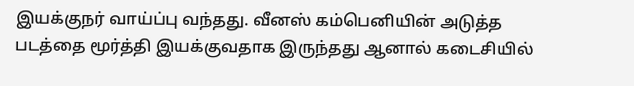இயக்குநர் வாய்ப்பு வந்தது. வீனஸ் கம்பெனியின் அடுத்த படத்தை மூர்த்தி இயக்குவதாக இருந்தது ஆனால் கடைசியில்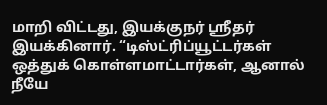மாறி விட்டது, இயக்குநர் ஶ்ரீதர் இயக்கினார். “டிஸ்ட்ரிப்யூட்டர்கள் ஒத்துக் கொள்ளமாட்டார்கள், ஆனால் நீயே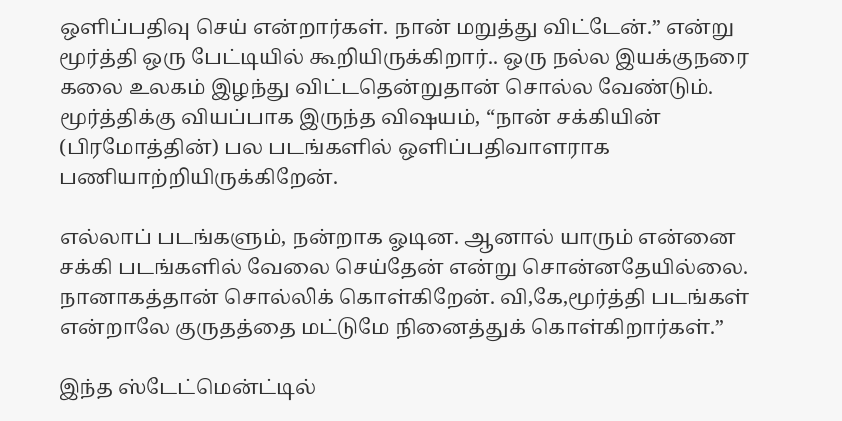ஒளிப்பதிவு செய் என்றார்கள். நான் மறுத்து விட்டேன்.” என்று மூர்த்தி ஒரு பேட்டியில் கூறியிருக்கிறார்.. ஒரு நல்ல இயக்குநரை கலை உலகம் இழந்து விட்டதென்றுதான் சொல்ல வேண்டும்.
மூர்த்திக்கு வியப்பாக இருந்த விஷயம், “நான் சக்கியின் (பிரமோத்தின்) பல படங்களில் ஒளிப்பதிவாளராக பணியாற்றியிருக்கிறேன்.

எல்லாப் படங்களும், நன்றாக ஓடின. ஆனால் யாரும் என்னை சக்கி படங்களில் வேலை செய்தேன் என்று சொன்னதேயில்லை. நானாகத்தான் சொல்லிக் கொள்கிறேன். வி,கே,மூர்த்தி படங்கள் என்றாலே குருதத்தை மட்டுமே நினைத்துக் கொள்கிறார்கள்.”

இந்த ஸ்டேட்மென்ட்டில்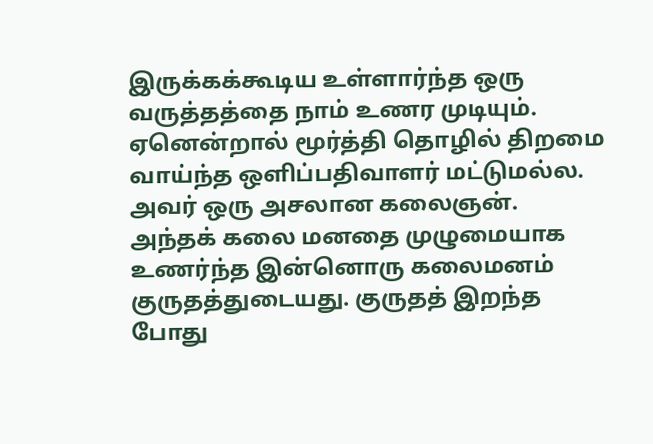இருக்கக்கூடிய உள்ளார்ந்த ஒரு வருத்தத்தை நாம் உணர முடியும். ஏனென்றால் மூர்த்தி தொழில் திறமை வாய்ந்த ஒளிப்பதிவாளர் மட்டுமல்ல. அவர் ஒரு அசலான கலைஞன். அந்தக் கலை மனதை முழுமையாக உணர்ந்த இன்னொரு கலைமனம் குருதத்துடையது. குருதத் இறந்த போது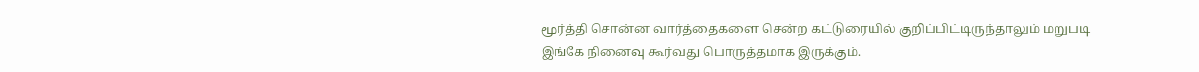மூர்த்தி சொன்ன வார்த்தைகளை சென்ற கட்டுரையில் குறிப்பிட்டிருந்தாலும் மறுபடி இங்கே நினைவு கூர்வது பொருத்தமாக இருக்கும்.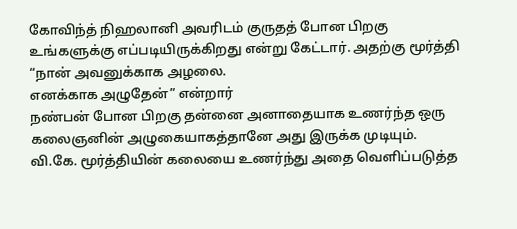கோவிந்த் நிஹலானி அவரிடம் குருதத் போன பிறகு உங்களுக்கு எப்படியிருக்கிறது என்று கேட்டார். அதற்கு மூர்த்தி “நான் அவனுக்காக அழலை.
எனக்காக அழுதேன்” என்றார்
நண்பன் போன பிறகு தன்னை அனாதையாக உணர்ந்த ஒரு கலைஞனின் அழுகையாகத்தானே அது இருக்க முடியும். வி.கே. மூர்த்தியின் கலையை உணர்ந்து அதை வெளிப்படுத்த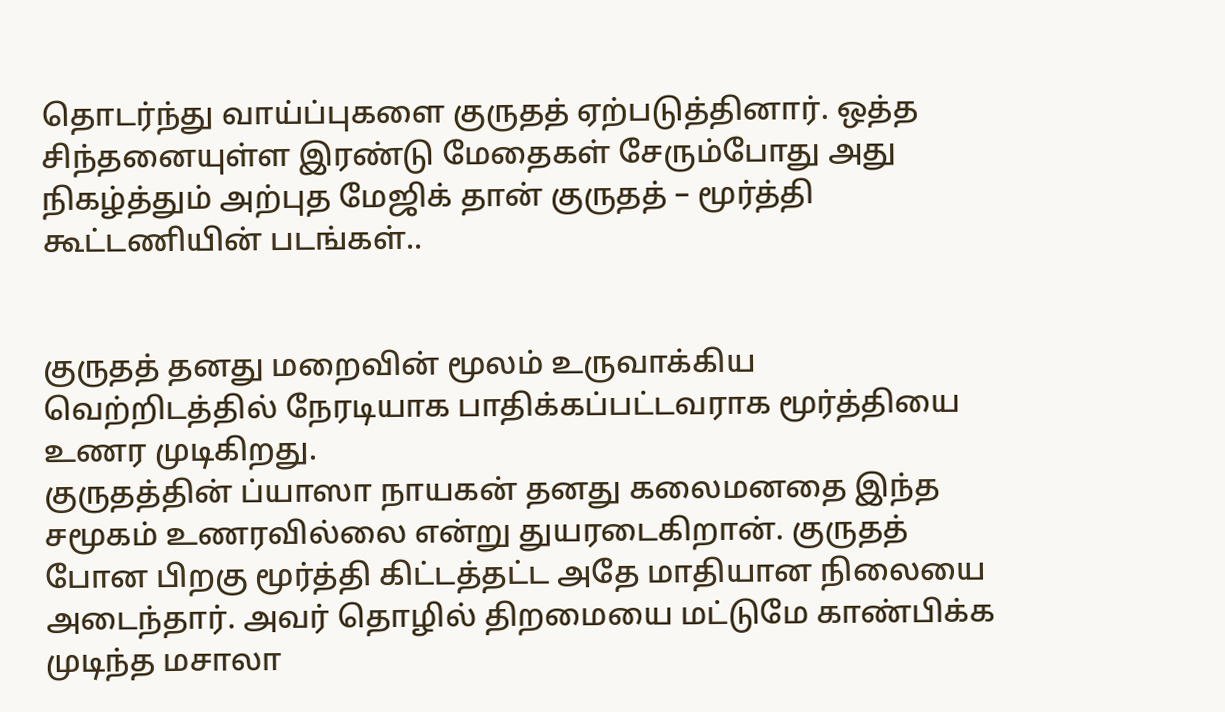தொடர்ந்து வாய்ப்புகளை குருதத் ஏற்படுத்தினார். ஒத்த சிந்தனையுள்ள இரண்டு மேதைகள் சேரும்போது அது நிகழ்த்தும் அற்புத மேஜிக் தான் குருதத் – மூர்த்தி கூட்டணியின் படங்கள்..


குருதத் தனது மறைவின் மூலம் உருவாக்கிய வெற்றிடத்தில் நேரடியாக பாதிக்கப்பட்டவராக மூர்த்தியை உணர முடிகிறது.
குருதத்தின் ப்யாஸா நாயகன் தனது கலைமனதை இந்த சமூகம் உணரவில்லை என்று துயரடைகிறான். குருதத் போன பிறகு மூர்த்தி கிட்டத்தட்ட அதே மாதியான நிலையை அடைந்தார். அவர் தொழில் திறமையை மட்டுமே காண்பிக்க முடிந்த மசாலா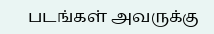படங்கள் அவருக்கு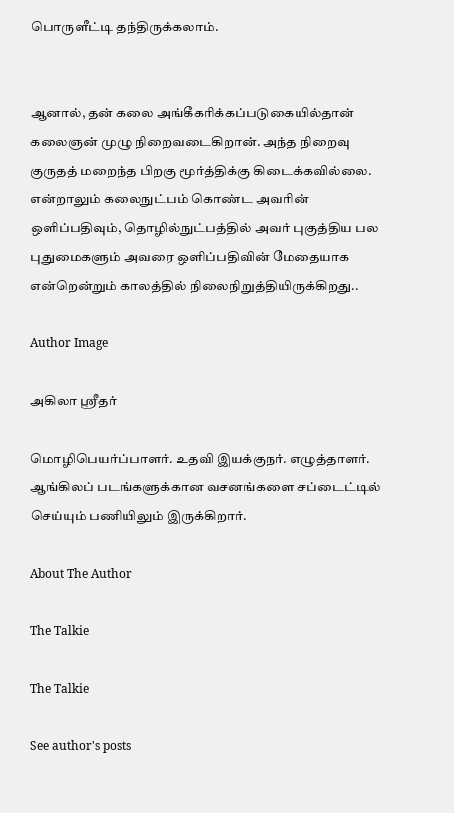பொருளீட்டி தந்திருக்கலாம்.


ஆனால், தன் கலை அங்கீகரிக்கப்படுகையில்தான் கலைஞன் முழு நிறைவடைகிறான். அந்த நிறைவு குருதத் மறைந்த பிறகு மூர்த்திக்கு கிடைக்கவில்லை.
என்றாலும் கலைநுட்பம் கொண்ட அவரின் ஒளிப்பதிவும், தொழில்நுட்பத்தில் அவர் புகுத்திய பல புதுமைகளும் அவரை ஒளிப்பதிவின் மேதையாக என்றென்றும் காலத்தில் நிலைநிறுத்தியிருக்கிறது..

Author Image

அகிலா ஸ்ரீதர்

மொழிபெயர்ப்பாளர். உதவி இயக்குநர். எழுத்தாளர். ஆங்கிலப் படங்களுக்கான வசனங்களை சப்டைட்டில் செய்யும் பணியிலும் இருக்கிறார்.

About The Author

The Talkie

The Talkie

See author's posts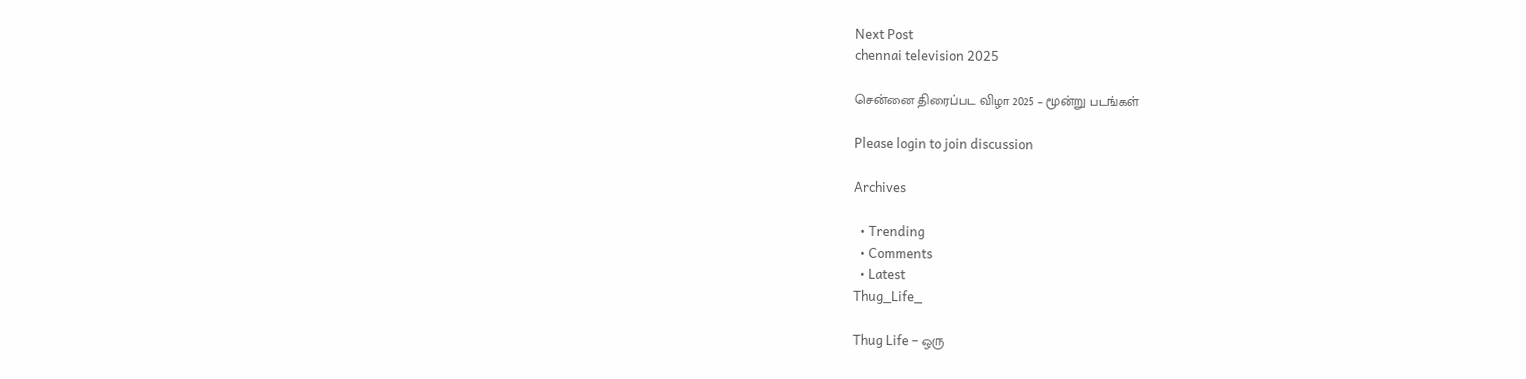Next Post
chennai television 2025

சென்னை திரைப்பட விழா 2025 – மூன்று படங்கள்

Please login to join discussion

Archives

  • Trending
  • Comments
  • Latest
Thug_Life_

Thug Life – ஒரு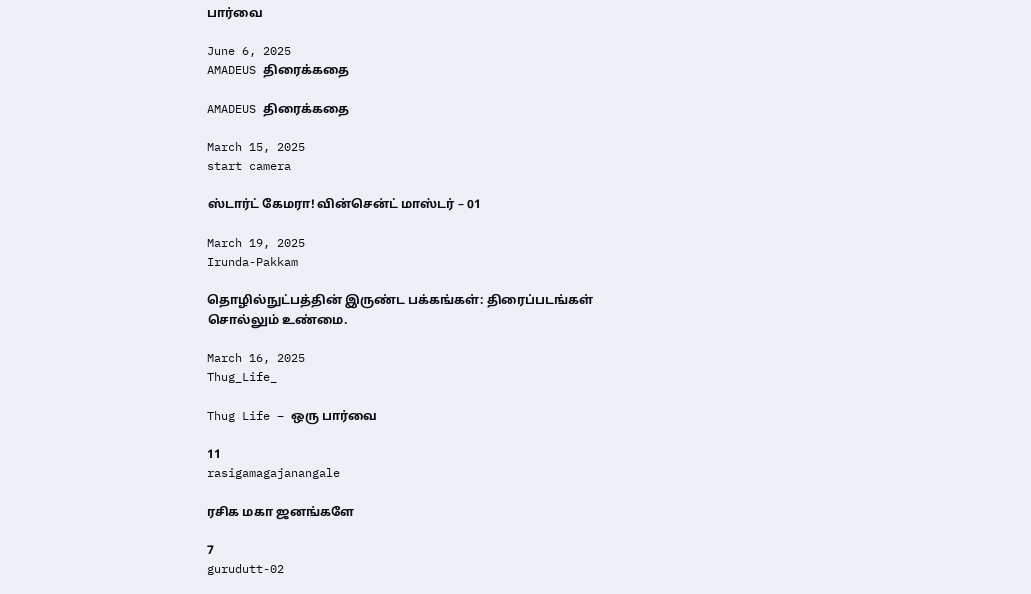பார்வை

June 6, 2025
AMADEUS திரைக்கதை

AMADEUS திரைக்கதை

March 15, 2025
start camera

ஸ்டார்ட் கேமரா! வின்சென்ட் மாஸ்டர் – 01

March 19, 2025
Irunda-Pakkam

தொழில்நுட்பத்தின் இருண்ட பக்கங்கள்: திரைப்படங்கள் சொல்லும் உண்மை.

March 16, 2025
Thug_Life_

Thug Life – ஒரு பார்வை

11
rasigamagajanangale

ரசிக மகா ஜனங்களே

7
gurudutt-02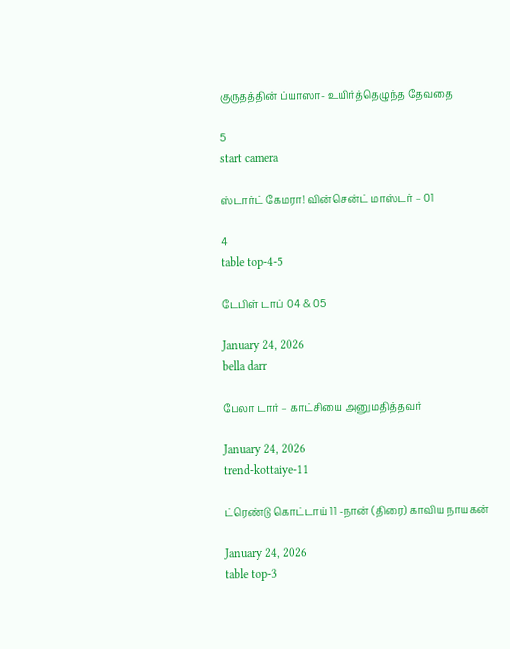குருதத்தின் ப்யாஸா- உயிர்த்தெழுந்த தேவதை

5
start camera

ஸ்டார்ட் கேமரா! வின்சென்ட் மாஸ்டர் – 01

4
table top-4-5

டேபிள் டாப் 04 & 05

January 24, 2026
bella darr

பேலா டார் – காட்சியை அனுமதித்தவர்

January 24, 2026
trend-kottaiye-11

ட்ரெண்டு கொட்டாய் 11 -நான் (திரை) காவிய நாயகன்

January 24, 2026
table top-3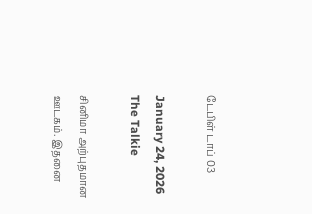டேபிள் டாப் 03

January 24, 2026
The Talkie

சினிமா அற்புதமான ஊடகம். இதனை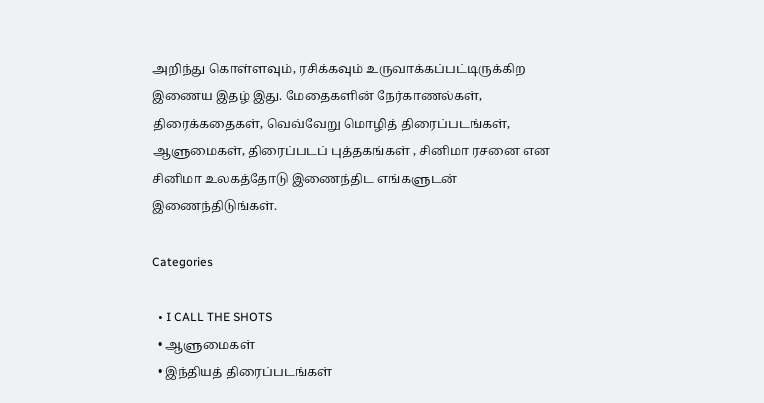அறிந்து கொள்ளவும், ரசிக்கவும் உருவாக்கப்பட்டிருக்கிற இணைய இதழ் இது. மேதைகளின் நேர்காணல்கள், திரைக்கதைகள், வெவ்வேறு மொழித் திரைப்படங்கள், ஆளுமைகள், திரைப்படப் புத்தகங்கள் , சினிமா ரசனை என சினிமா உலகத்தோடு இணைந்திட எங்களுடன் இணைந்திடுங்கள்.

Categories

  • I CALL THE SHOTS
  • ஆளுமைகள்
  • இந்தியத் திரைப்படங்கள்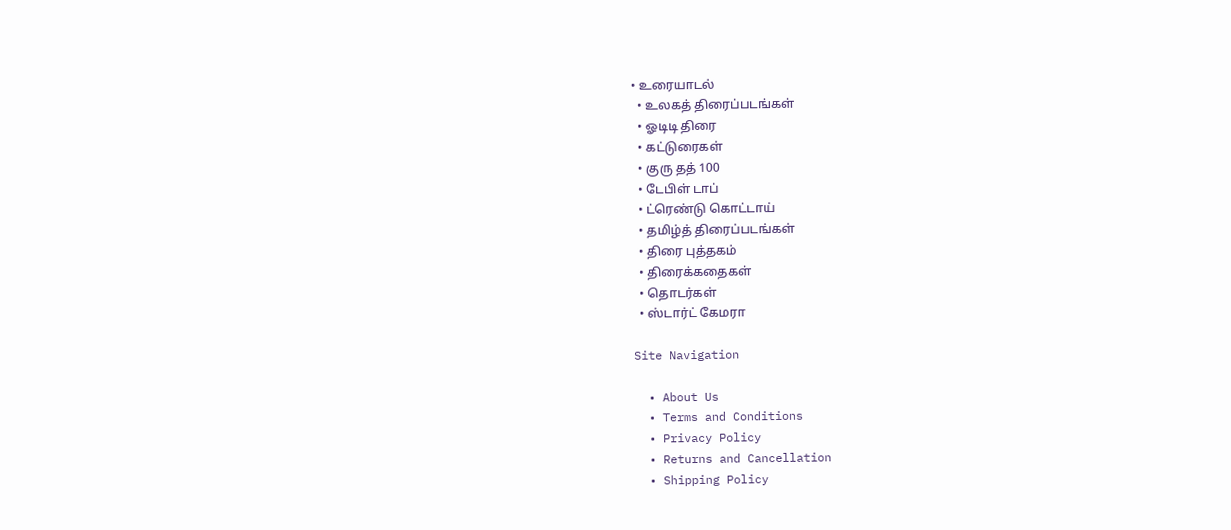• உரையாடல்
  • உலகத் திரைப்படங்கள்
  • ஓடிடி திரை
  • கட்டுரைகள்
  • குரு தத் 100
  • டேபிள் டாப்
  • ட்ரெண்டு கொட்டாய்
  • தமிழ்த் திரைப்படங்கள்
  • திரை புத்தகம்
  • திரைக்கதைகள்
  • தொடர்கள்
  • ஸ்டார்ட் கேமரா

Site Navigation

  • About Us
  • Terms and Conditions
  • Privacy Policy
  • Returns and Cancellation
  • Shipping Policy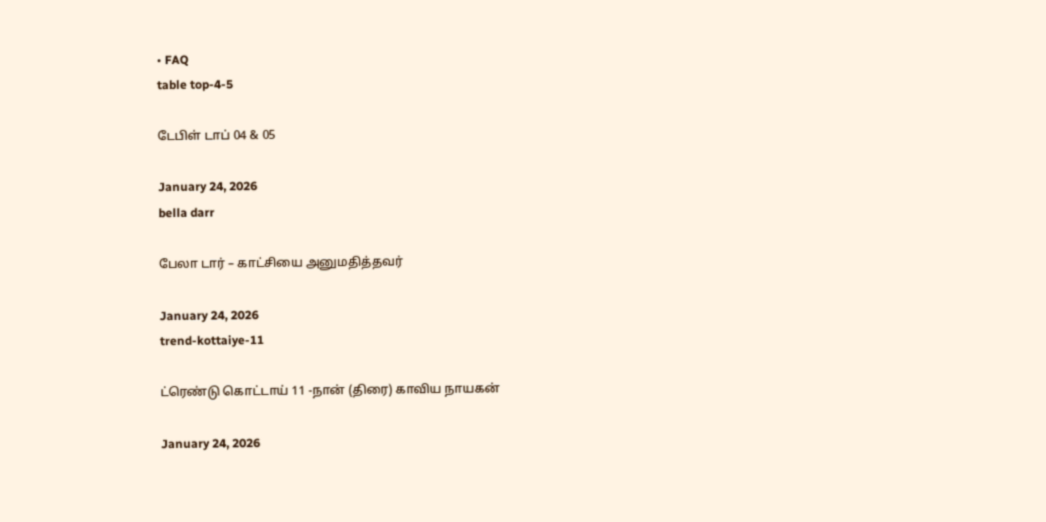• FAQ
table top-4-5

டேபிள் டாப் 04 & 05

January 24, 2026
bella darr

பேலா டார் – காட்சியை அனுமதித்தவர்

January 24, 2026
trend-kottaiye-11

ட்ரெண்டு கொட்டாய் 11 -நான் (திரை) காவிய நாயகன்

January 24, 2026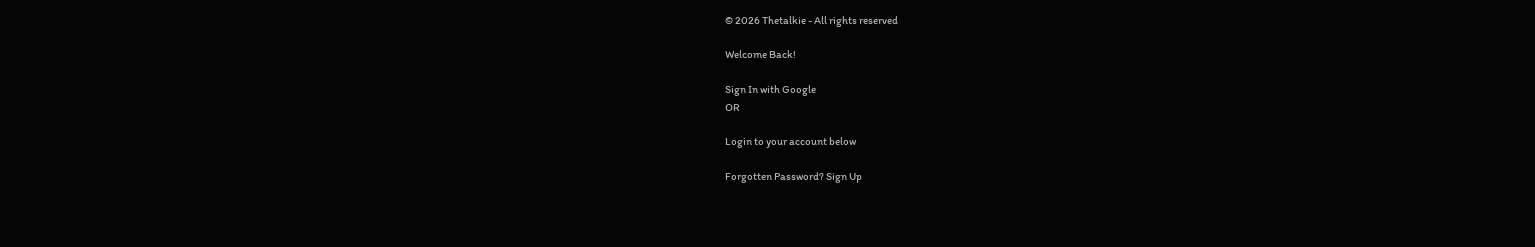© 2026 Thetalkie - All rights reserved

Welcome Back!

Sign In with Google
OR

Login to your account below

Forgotten Password? Sign Up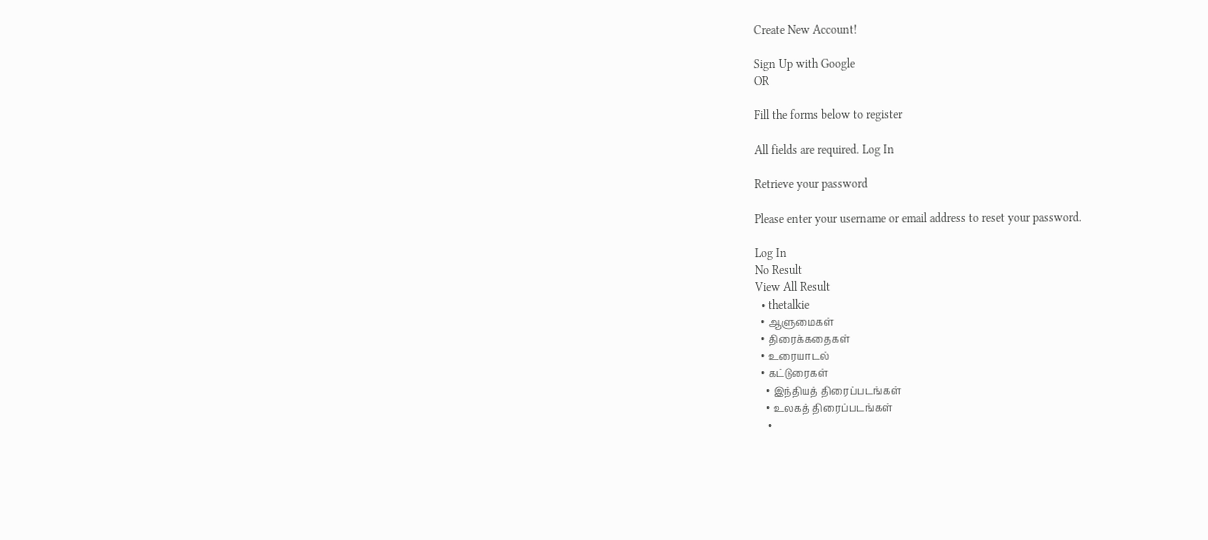Create New Account!

Sign Up with Google
OR

Fill the forms below to register

All fields are required. Log In

Retrieve your password

Please enter your username or email address to reset your password.

Log In
No Result
View All Result
  • thetalkie
  • ஆளுமைகள்
  • திரைக்கதைகள்
  • உரையாடல்
  • கட்டுரைகள்
    • இந்தியத் திரைப்படங்கள்
    • உலகத் திரைப்படங்கள்
    •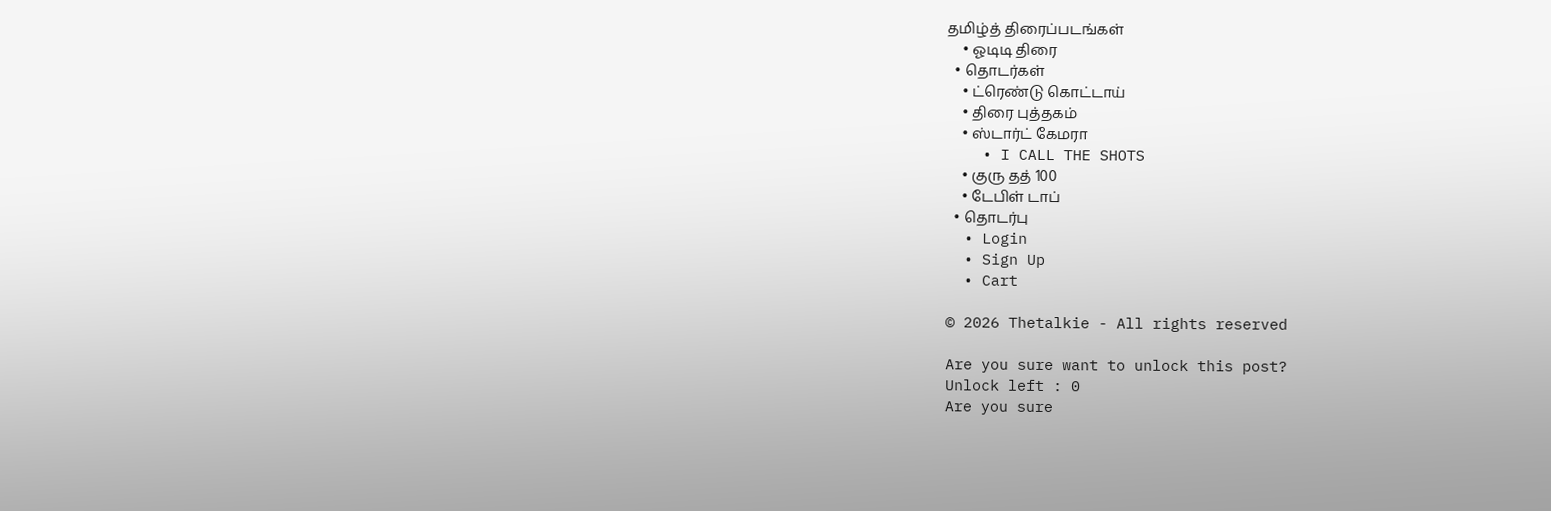தமிழ்த் திரைப்படங்கள்
    • ஓடிடி திரை
  • தொடர்கள்
    • ட்ரெண்டு கொட்டாய்
    • திரை புத்தகம்
    • ஸ்டார்ட் கேமரா
    • I CALL THE SHOTS
    • குரு தத் 100
    • டேபிள் டாப்
  • தொடர்பு
  • Login
  • Sign Up
  • Cart

© 2026 Thetalkie - All rights reserved

Are you sure want to unlock this post?
Unlock left : 0
Are you sure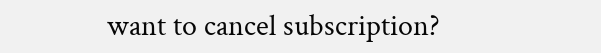want to cancel subscription?